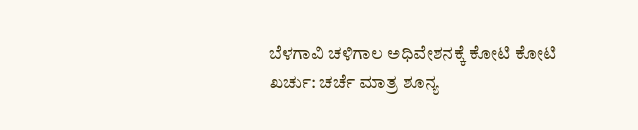ಬೆಳಗಾವಿ ಚಳಿಗಾಲ ಅಧಿವೇಶನಕ್ಕೆ ಕೋಟಿ ಕೋಟಿ ಖರ್ಚು: ಚರ್ಚೆ ಮಾತ್ರ ಶೂನ್ಯ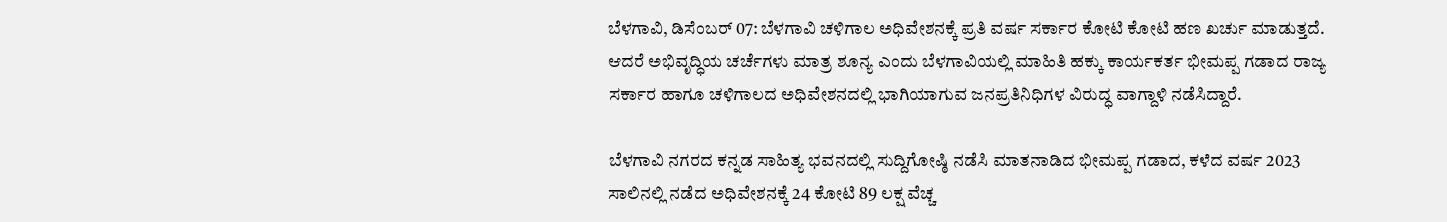ಬೆಳಗಾವಿ, ಡಿಸೆಂಬರ್‌ 07: ಬೆಳಗಾವಿ ಚಳಿಗಾಲ ಅಧಿವೇಶನಕ್ಕೆ ಪ್ರತಿ ವರ್ಷ ಸರ್ಕಾರ ಕೋಟಿ ಕೋಟಿ ಹಣ ಖರ್ಚು ಮಾಡುತ್ತದೆ. ಆದರೆ ಅಭಿವೃದ್ಧಿಯ ಚರ್ಚೆಗಳು ಮಾತ್ರ ಶೂನ್ಯ ಎಂದು ಬೆಳಗಾವಿಯಲ್ಲಿ ಮಾಹಿತಿ ಹಕ್ಕು ಕಾರ್ಯಕರ್ತ ಭೀಮಪ್ಪ ಗಡಾದ ರಾಜ್ಯ ಸರ್ಕಾರ ಹಾಗೂ ಚಳಿಗಾಲದ ಅಧಿವೇಶನದಲ್ಲಿ ಭಾಗಿಯಾಗುವ ಜನಪ್ರತಿನಿಧಿಗಳ ವಿರುದ್ಧ ವಾಗ್ದಾಳಿ ನಡೆಸಿದ್ದಾರೆ.

ಬೆಳಗಾವಿ ನಗರದ ಕನ್ನಡ ಸಾಹಿತ್ಯ ಭವನದಲ್ಲಿ ಸುದ್ದಿಗೋಷ್ಠಿ ನಡೆಸಿ ಮಾತನಾಡಿದ ಭೀಮಪ್ಪ ಗಡಾದ, ಕಳೆದ ವರ್ಷ 2023 ಸಾಲಿನಲ್ಲಿ ನಡೆದ ಅಧಿವೇಶನಕ್ಕೆ 24 ಕೋಟಿ 89 ಲಕ್ಷ ವೆಚ್ಚ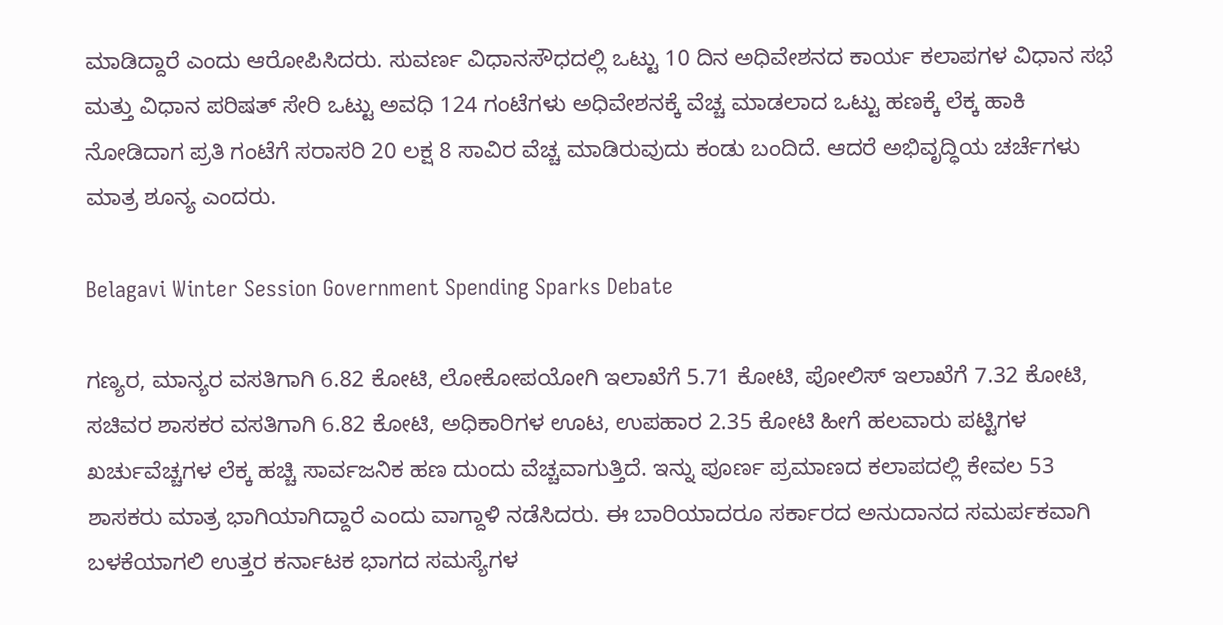ಮಾಡಿದ್ದಾರೆ ಎಂದು ಆರೋಪಿಸಿದರು. ಸುವರ್ಣ ವಿಧಾನಸೌಧದಲ್ಲಿ ಒಟ್ಟು 10 ದಿನ ಅಧಿವೇಶನದ ಕಾರ್ಯ ಕಲಾಪಗಳ ವಿಧಾನ ಸಭೆ ಮತ್ತು ವಿಧಾನ ಪರಿಷತ್ ಸೇರಿ ಒಟ್ಟು ಅವಧಿ 124 ಗಂಟೆಗಳು ಅಧಿವೇಶನಕ್ಕೆ ವೆಚ್ಚ ಮಾಡಲಾದ ಒಟ್ಟು ಹಣಕ್ಕೆ ಲೆಕ್ಕ ಹಾಕಿ ನೋಡಿದಾಗ ಪ್ರತಿ ಗಂಟೆಗೆ ಸರಾಸರಿ 20 ಲಕ್ಷ 8 ಸಾವಿರ ವೆಚ್ಚ ಮಾಡಿರುವುದು ಕಂಡು ಬಂದಿದೆ. ಆದರೆ ಅಭಿವೃದ್ಧಿಯ ಚರ್ಚೆಗಳು ಮಾತ್ರ ಶೂನ್ಯ ಎಂದರು.

Belagavi Winter Session Government Spending Sparks Debate

ಗಣ್ಯರ, ಮಾನ್ಯರ ವಸತಿಗಾಗಿ 6.82 ಕೋಟಿ, ಲೋಕೋಪಯೋಗಿ ಇಲಾಖೆಗೆ 5.71 ಕೋಟಿ, ಪೋಲಿಸ್ ಇಲಾಖೆಗೆ 7.32 ಕೋಟಿ, ಸಚಿವರ ಶಾಸಕರ ವಸತಿಗಾಗಿ 6.82 ಕೋಟಿ, ಅಧಿಕಾರಿಗಳ ಊಟ, ಉಪಹಾರ 2.35 ಕೋಟಿ ಹೀಗೆ ಹಲವಾರು ಪಟ್ಟಿಗಳ ಖರ್ಚುವೆಚ್ಚಗಳ ಲೆಕ್ಕ ಹಚ್ಚಿ ಸಾರ್ವಜನಿಕ ಹಣ ದುಂದು ವೆಚ್ಚವಾಗುತ್ತಿದೆ. ಇನ್ನು ಪೂರ್ಣ ಪ್ರಮಾಣದ ಕಲಾಪದಲ್ಲಿ ಕೇವಲ 53 ಶಾಸಕರು ಮಾತ್ರ ಭಾಗಿಯಾಗಿದ್ದಾರೆ ಎಂದು ವಾಗ್ದಾಳಿ ನಡೆಸಿದರು. ಈ ಬಾರಿಯಾದರೂ ಸರ್ಕಾರದ ಅನುದಾನದ ಸಮರ್ಪಕವಾಗಿ ಬಳಕೆಯಾಗಲಿ ಉತ್ತರ ಕರ್ನಾಟಕ ಭಾಗದ ಸಮಸ್ಯೆಗಳ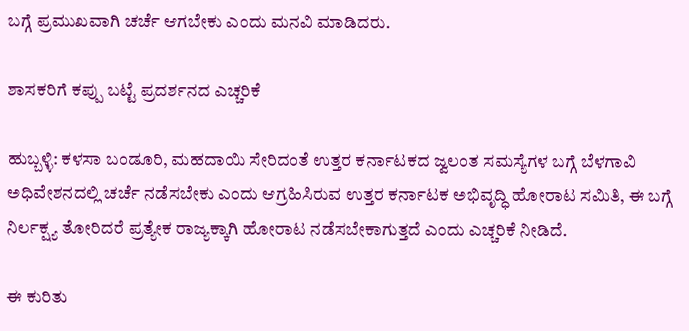ಬಗ್ಗೆ ಪ್ರಮುಖವಾಗಿ ಚರ್ಚೆ ಆಗಬೇಕು ಎಂದು ಮನವಿ ಮಾಡಿದರು.

ಶಾಸಕರಿಗೆ ಕಪ್ಪು ಬಟ್ಟೆ ಪ್ರದರ್ಶನದ ಎಚ್ಚರಿಕೆ

ಹುಬ್ಬಳ್ಳಿ: ಕಳಸಾ ಬಂಡೂರಿ, ಮಹದಾಯಿ ಸೇರಿದಂತೆ ಉತ್ತರ ಕರ್ನಾಟಕದ ಜ್ವಲಂತ ಸಮಸ್ಯೆಗಳ ಬಗ್ಗೆ ಬೆಳಗಾವಿ ಅಧಿವೇಶನದಲ್ಲಿ ಚರ್ಚೆ ನಡೆಸಬೇಕು ಎಂದು ಆಗ್ರಹಿಸಿರುವ ಉತ್ತರ ಕರ್ನಾಟಕ ಅಭಿವೃದ್ಧಿ ಹೋರಾಟ ಸಮಿತಿ, ಈ ಬಗ್ಗೆ ನಿರ್ಲಕ್ಷ್ಯ ತೋರಿದರೆ ಪ್ರತ್ಯೇಕ ರಾಜ್ಯಕ್ಕಾಗಿ ಹೋರಾಟ ನಡೆಸಬೇಕಾಗುತ್ತದೆ ಎಂದು ಎಚ್ಚರಿಕೆ ನೀಡಿದೆ.

ಈ ಕುರಿತು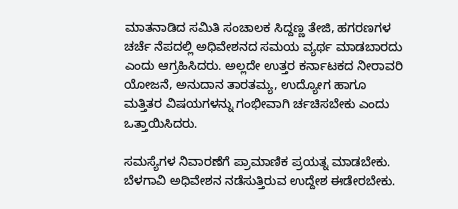ಮಾತನಾಡಿದ ಸಮಿತಿ ಸಂಚಾಲಕ ಸಿದ್ದಣ್ಣ ತೇಜಿ, ಹಗರಣಗಳ ಚರ್ಚೆ ನೆಪದಲ್ಲಿ ಅಧಿವೇಶನದ ಸಮಯ ವ್ಯರ್ಥ ಮಾಡಬಾರದು ಎಂದು ಆಗ್ರಹಿಸಿದರು. ಅಲ್ಲದೇ ಉತ್ತರ ಕರ್ನಾಟಕದ ನೀರಾವರಿ ಯೋಜನೆ, ಅನುದಾನ ತಾರತಮ್ಯ, ಉದ್ಯೋಗ ಹಾಗೂ ಮತ್ತಿತರ ವಿಷಯಗಳನ್ನು ಗಂಭೀವಾಗಿ ರ್ಚಚಿಸಬೇಕು ಎಂದು ಒತ್ತಾಯಿಸಿದರು.

ಸಮಸ್ಯೆಗಳ ನಿವಾರಣೆಗೆ ಪ್ರಾಮಾಣಿಕ ಪ್ರಯತ್ನ ಮಾಡಬೇಕು. ಬೆಳಗಾವಿ ಅಧಿವೇಶನ ನಡೆಸುತ್ತಿರುವ ಉದ್ದೇಶ ಈಡೇರಬೇಕು.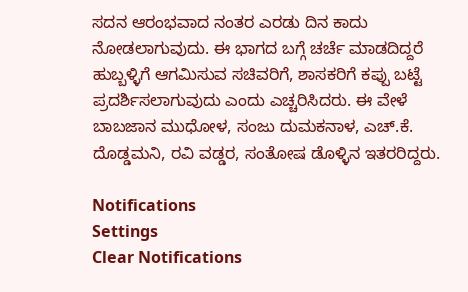ಸದನ ಆರಂಭವಾದ ನಂತರ ಎರಡು ದಿನ ಕಾದು ನೋಡಲಾಗುವುದು. ಈ ಭಾಗದ ಬಗ್ಗೆ ಚರ್ಚೆ ಮಾಡದಿದ್ದರೆ ಹುಬ್ಬಳ್ಳಿಗೆ ಆಗಮಿಸುವ ಸಚಿವರಿಗೆ, ಶಾಸಕರಿಗೆ ಕಪ್ಪು ಬಟ್ಟೆ ಪ್ರದರ್ಶಿಸಲಾಗುವುದು ಎಂದು ಎಚ್ಚರಿಸಿದರು. ಈ ವೇಳೆ ಬಾಬಜಾನ ಮುಧೋಳ, ಸಂಜು ದುಮಕನಾಳ, ಎಚ್.ಕೆ. ದೊಡ್ಡಮನಿ, ರವಿ ವಡ್ಡರ, ಸಂತೋಷ ಡೊಳ್ಳಿನ ಇತರರಿದ್ದರು.

Notifications
Settings
Clear Notifications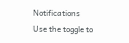Notifications
Use the toggle to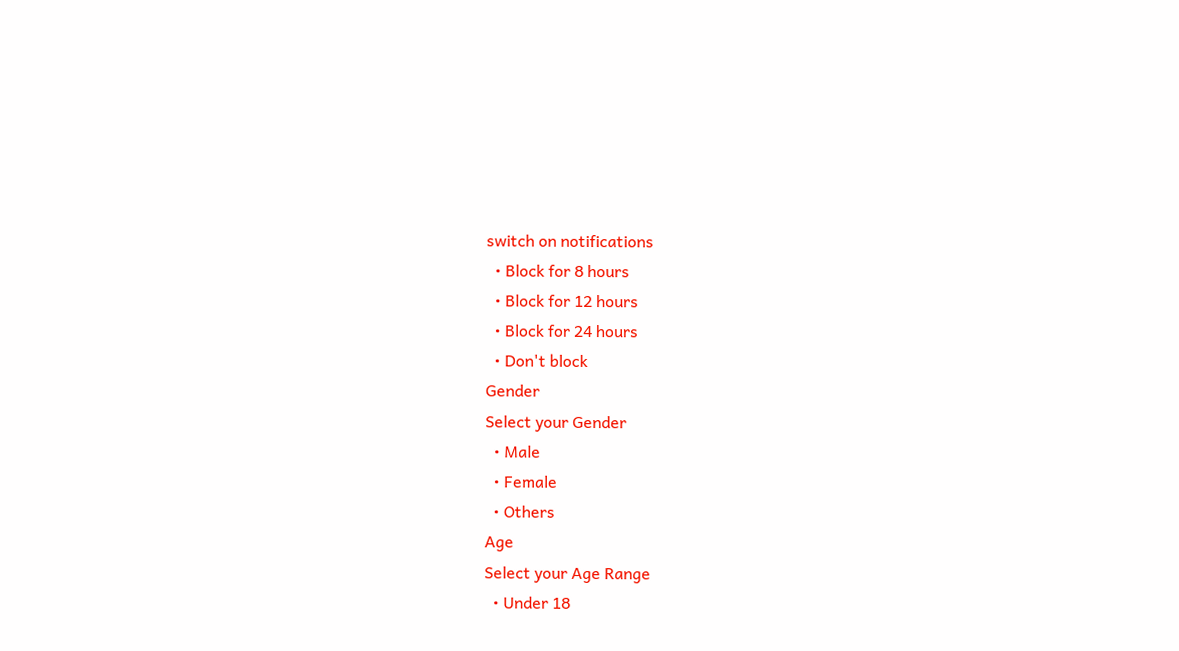switch on notifications
  • Block for 8 hours
  • Block for 12 hours
  • Block for 24 hours
  • Don't block
Gender
Select your Gender
  • Male
  • Female
  • Others
Age
Select your Age Range
  • Under 18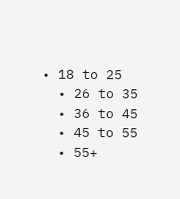• 18 to 25
  • 26 to 35
  • 36 to 45
  • 45 to 55
  • 55+